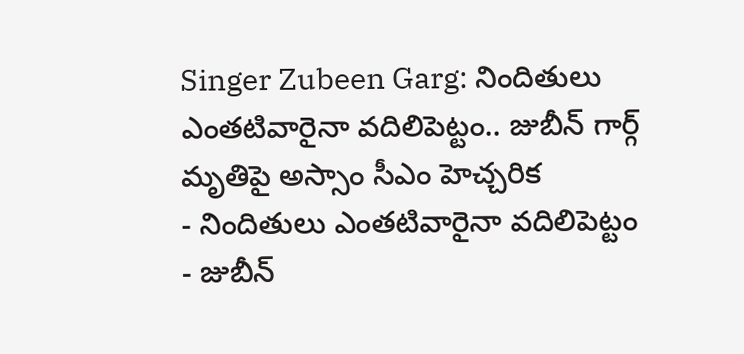Singer Zubeen Garg: నిందితులు ఎంతటివారైనా వదిలిపెట్టం.. జుబీన్ గార్గ్ మృతిపై అస్సాం సీఎం హెచ్చరిక
- నిందితులు ఎంతటివారైనా వదిలిపెట్టం
- జుబీన్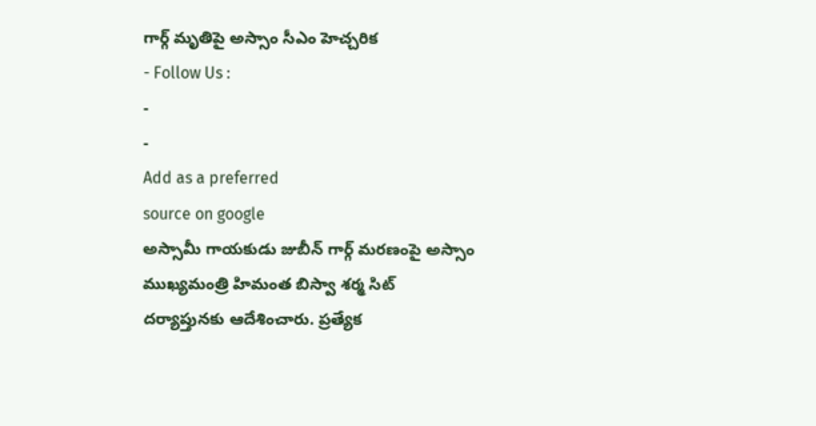గార్గ్ మృతిపై అస్సాం సీఎం హెచ్చరిక
- Follow Us :
-
-
Add as a preferred
source on google
అస్సామీ గాయకుడు జుబీన్ గార్గ్ మరణంపై అస్సాం ముఖ్యమంత్రి హిమంత బిస్వా శర్మ సిట్ దర్యాప్తునకు ఆదేశించారు. ప్రత్యేక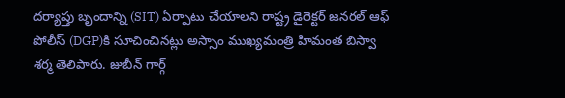దర్యాప్తు బృందాన్ని (SIT) ఏర్పాటు చేయాలని రాష్ట్ర డైరెక్టర్ జనరల్ ఆఫ్ పోలీస్ (DGP)కి సూచించినట్లు అస్సాం ముఖ్యమంత్రి హిమంత బిస్వా శర్మ తెలిపారు. జుబీన్ గార్గ్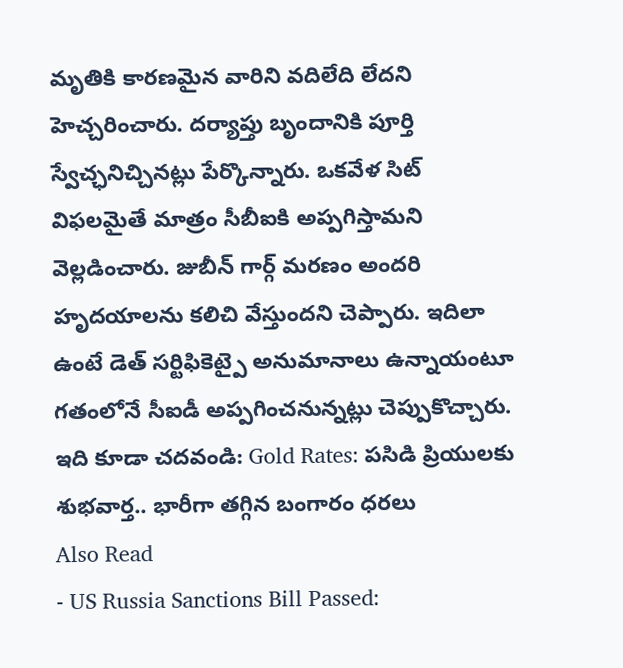మృతికి కారణమైన వారిని వదిలేది లేదని హెచ్చరించారు. దర్యాప్తు బృందానికి పూర్తి స్వేచ్ఛనిచ్చినట్లు పేర్కొన్నారు. ఒకవేళ సిట్ విఫలమైతే మాత్రం సీబీఐకి అప్పగిస్తామని వెల్లడించారు. జుబీన్ గార్గ్ మరణం అందరి హృదయాలను కలిచి వేస్తుందని చెప్పారు. ఇదిలా ఉంటే డెత్ సర్టిఫికెట్పై అనుమానాలు ఉన్నాయంటూ గతంలోనే సీఐడీ అప్పగించనున్నట్లు చెప్పుకొచ్చారు.
ఇది కూడా చదవండి: Gold Rates: పసిడి ప్రియులకు శుభవార్త.. భారీగా తగ్గిన బంగారం ధరలు
Also Read
- US Russia Sanctions Bill Passed: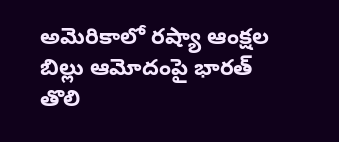అమెరికాలో రష్యా ఆంక్షల బిల్లు ఆమోదంపై భారత్ తొలి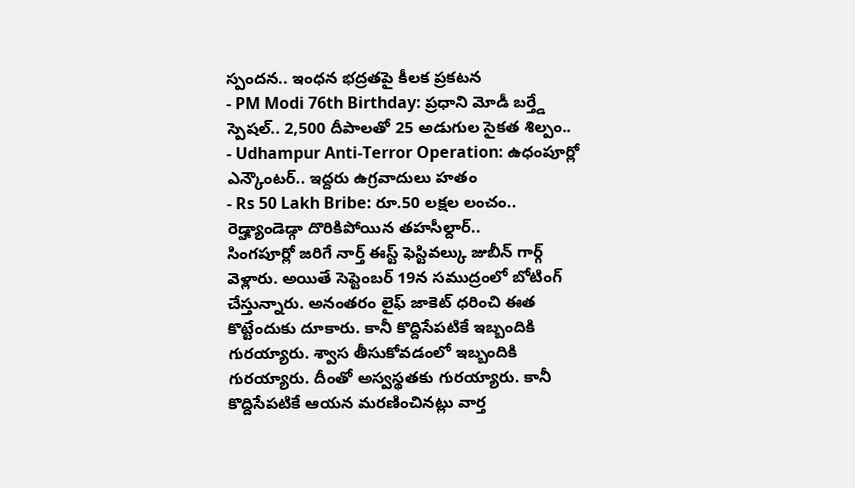స్పందన.. ఇంధన భద్రతపై కీలక ప్రకటన
- PM Modi 76th Birthday: ప్రధాని మోడీ బర్త్డే స్పెషల్.. 2,500 దీపాలతో 25 అడుగుల సైకత శిల్పం..
- Udhampur Anti-Terror Operation: ఉధంపూర్లో ఎన్కౌంటర్.. ఇద్దరు ఉగ్రవాదులు హతం
- Rs 50 Lakh Bribe: రూ.50 లక్షల లంచం.. రెడ్హ్యాండెడ్గా దొరికిపోయిన తహసీల్దార్..
సింగపూర్లో జరిగే నార్త్ ఈస్ట్ ఫెస్టివల్కు జుబీన్ గార్గ్ వెళ్లారు. అయితే సెప్టెంబర్ 19న సముద్రంలో బోటింగ్ చేస్తున్నారు. అనంతరం లైఫ్ జాకెట్ ధరించి ఈత కొట్టేందుకు దూకారు. కానీ కొద్దిసేపటికే ఇబ్బందికి గురయ్యారు. శ్వాస తీసుకోవడంలో ఇబ్బందికి గురయ్యారు. దీంతో అస్వస్థతకు గురయ్యారు. కానీ కొద్దిసేపటికే ఆయన మరణించినట్లు వార్త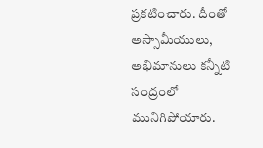ప్రకటించారు. దీంతో అస్సామీయులు, అభిమానులు కన్నీటి సంద్రంలో మునిగిపోయారు.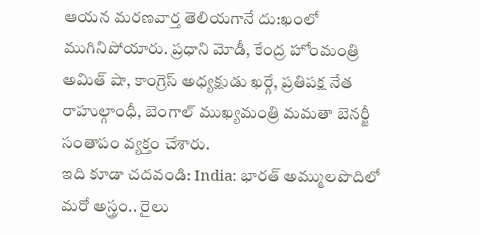ఆయన మరణవార్త తెలియగానే దు:ఖంలో ముగినిపోయారు. ప్రధాని మోడీ, కేంద్ర హోంమంత్రి అమిత్ షా, కాంగ్రెస్ అధ్యక్షుడు ఖర్గే, ప్రతిపక్ష నేత రాహుల్గాంధీ, బెంగాల్ ముఖ్యమంత్రి మమతా బెనర్జీ సంతాపం వ్యక్తం చేశారు.
ఇది కూడా చదవండి: India: భారత్ అమ్ములపొదిలో మరో అస్త్రం.. రైలు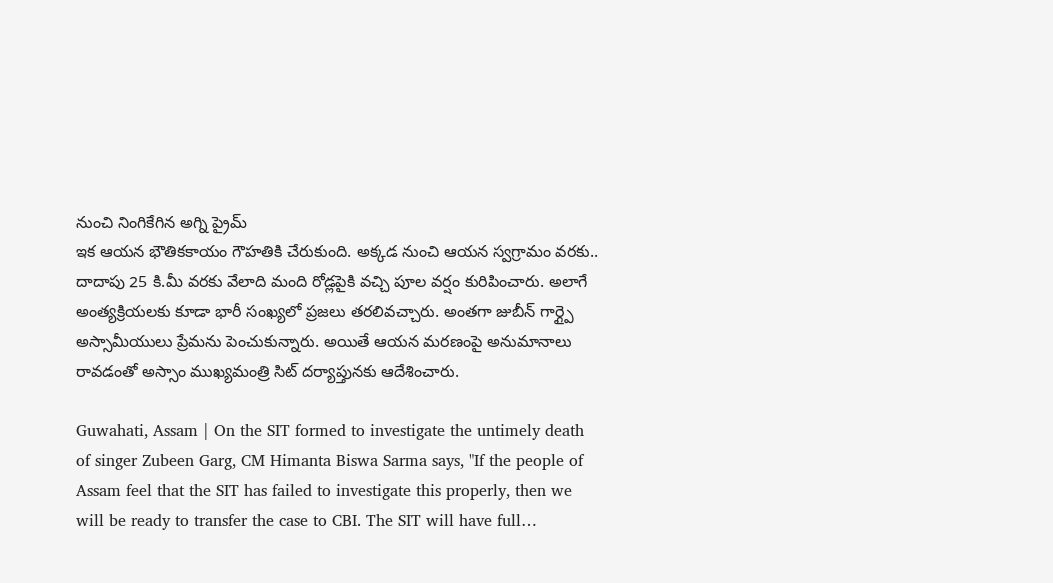నుంచి నింగికేగిన అగ్ని ప్రైమ్
ఇక ఆయన భౌతికకాయం గౌహతికి చేరుకుంది. అక్కడ నుంచి ఆయన స్వగ్రామం వరకు.. దాదాపు 25 కి.మీ వరకు వేలాది మంది రోడ్లపైకి వచ్చి పూల వర్షం కురిపించారు. అలాగే అంత్యక్రియలకు కూడా భారీ సంఖ్యలో ప్రజలు తరలివచ్చారు. అంతగా జుబీన్ గార్గ్పై అస్సామీయులు ప్రేమను పెంచుకున్నారు. అయితే ఆయన మరణంపై అనుమానాలు రావడంతో అస్సాం ముఖ్యమంత్రి సిట్ దర్యాప్తునకు ఆదేశించారు.

Guwahati, Assam | On the SIT formed to investigate the untimely death of singer Zubeen Garg, CM Himanta Biswa Sarma says, "If the people of Assam feel that the SIT has failed to investigate this properly, then we will be ready to transfer the case to CBI. The SIT will have full…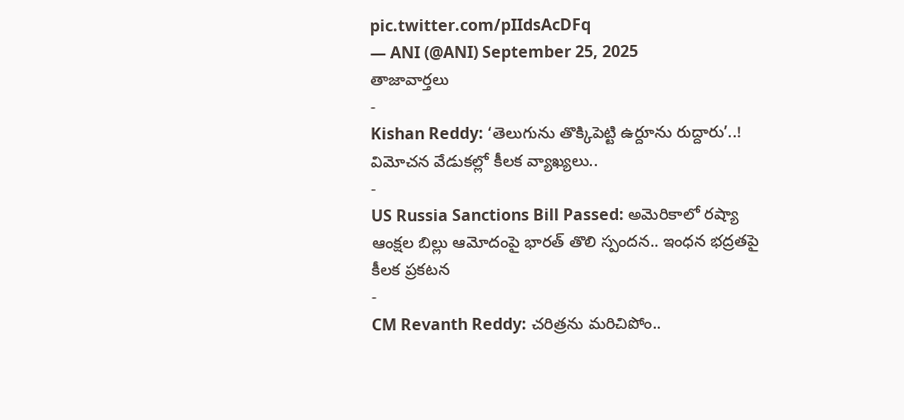pic.twitter.com/pIIdsAcDFq
— ANI (@ANI) September 25, 2025
తాజావార్తలు
-
Kishan Reddy: ‘తెలుగును తొక్కిపెట్టి ఉర్దూను రుద్దారు’..! విమోచన వేడుకల్లో కీలక వ్యాఖ్యలు..
-
US Russia Sanctions Bill Passed: అమెరికాలో రష్యా ఆంక్షల బిల్లు ఆమోదంపై భారత్ తొలి స్పందన.. ఇంధన భద్రతపై కీలక ప్రకటన
-
CM Revanth Reddy: చరిత్రను మరిచిపోం..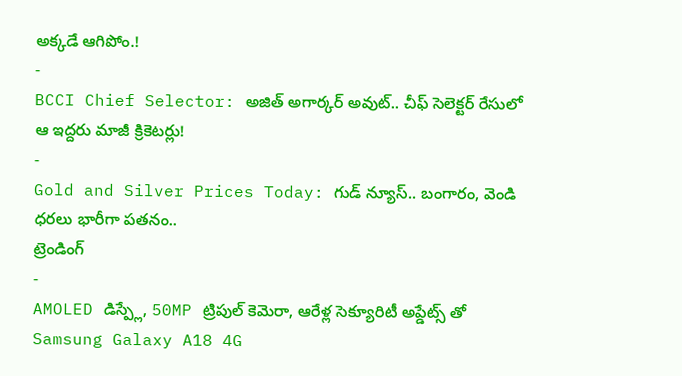అక్కడే ఆగిపోం.!
-
BCCI Chief Selector: అజిత్ అగార్కర్ అవుట్.. చీఫ్ సెలెక్టర్ రేసులో ఆ ఇద్దరు మాజీ క్రికెటర్లు!
-
Gold and Silver Prices Today: గుడ్ న్యూస్.. బంగారం, వెండి ధరలు భారీగా పతనం..
ట్రెండింగ్
-
AMOLED డిస్ప్లే, 50MP ట్రిపుల్ కెమెరా, ఆరేళ్ల సెక్యూరిటీ అప్డేట్స్ తో Samsung Galaxy A18 4G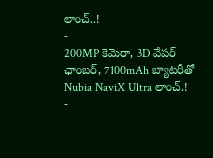లాంచ్..!
-
200MP కెమెరా, 3D వేపర్ ఛాంబర్, 7100mAh బ్యాటరీతో Nubia NaviX Ultra లాంచ్.!
-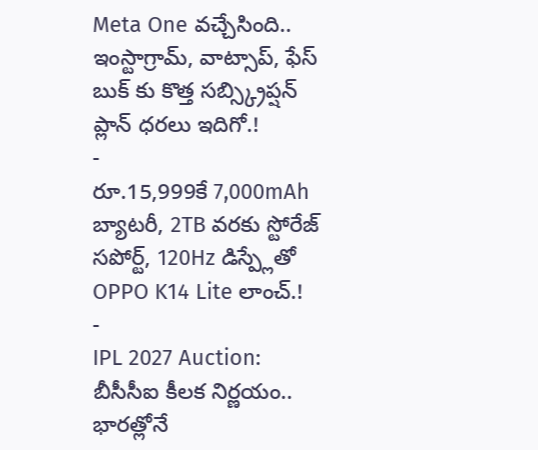Meta One వచ్చేసింది.. ఇంస్టాగ్రామ్, వాట్సాప్, ఫేస్ బుక్ కు కొత్త సబ్స్క్రిప్షన్ ప్లాన్ ధరలు ఇదిగో.!
-
రూ.15,999కే 7,000mAh బ్యాటరీ, 2TB వరకు స్టోరేజ్ సపోర్ట్, 120Hz డిస్ప్లేతో OPPO K14 Lite లాంచ్.!
-
IPL 2027 Auction: బీసీసీఐ కీలక నిర్ణయం.. భారత్లోనే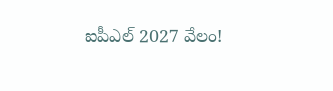ఐపీఎల్ 2027 వేలం!